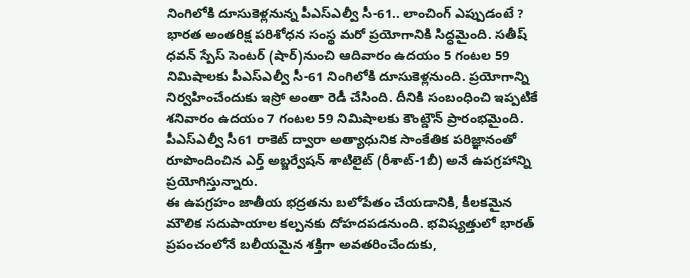నింగిలోకి దూసుకెళ్లనున్న పీఎస్ఎల్వీ సీ-61.. లాంచింగ్ ఎప్పుడంటే ?
భారత అంతరిక్ష పరిశోధన సంస్థ మరో ప్రయోగానికి సిద్ధమైంది. సతీష్ ధవన్ స్పేస్ సెంటర్ (షార్)నుంచి ఆదివారం ఉదయం 5 గంటల 59 నిమిషాలకు పీఎస్ఎల్వీ సీ-61 నింగిలోకి దూసుకెళ్లనుంది. ప్రయోగాన్ని నిర్వహించేందుకు ఇస్రో అంతా రెడీ చేసింది. దీనికి సంబంధించి ఇప్పటికే శనివారం ఉదయం 7 గంటల 59 నిమిషాలకు కౌంట్డౌన్ ప్రారంభమైంది. పీఎస్ఎల్వీ సీ61 రాకెట్ ద్వారా అత్యాధునిక సాంకేతిక పరిజ్ఞానంతో రూపొందించిన ఎర్త్ అబ్జర్వేషన్ శాటిలైట్ (రీశాట్-1బీ) అనే ఉపగ్రహాన్ని ప్రయోగిస్తున్నారు.
ఈ ఉపగ్రహం జాతీయ భద్రతను బలోపేతం చేయడానికి, కీలకమైన మౌలిక సదుపాయాల కల్పనకు దోహదపడనుంది. భవిష్యత్తులో భారత్ ప్రపంచంలోనే బలీయమైన శక్తిగా అవతరించేందుకు,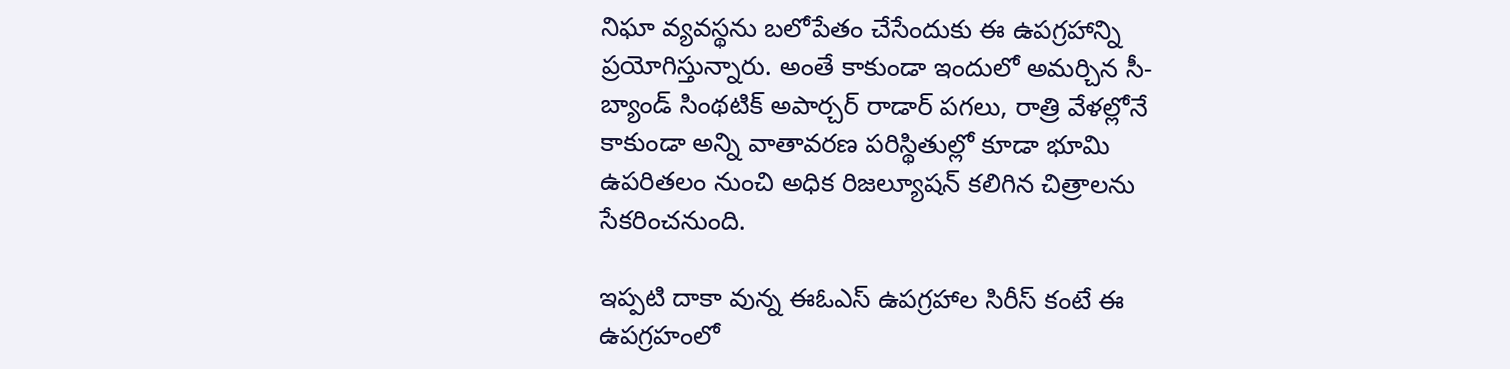నిఘా వ్యవస్థను బలోపేతం చేసేందుకు ఈ ఉపగ్రహాన్ని ప్రయోగిస్తున్నారు. అంతే కాకుండా ఇందులో అమర్చిన సీ-బ్యాండ్ సింథటిక్ అపార్చర్ రాడార్ పగలు, రాత్రి వేళల్లోనే కాకుండా అన్ని వాతావరణ పరిస్థితుల్లో కూడా భూమి ఉపరితలం నుంచి అధిక రిజల్యూషన్ కలిగిన చిత్రాలను సేకరించనుంది.

ఇప్పటి దాకా వున్న ఈఓఎస్ ఉపగ్రహాల సిరీస్ కంటే ఈ ఉపగ్రహంలో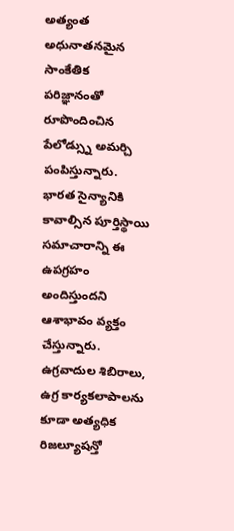అత్యంత అధునాతనమైన సాంకేతిక పరిజ్ఞానంతో రూపొందించిన పేలోడ్స్ను అమర్చి పంపిస్తున్నారు. భారత సైన్యానికి కావాల్సిన పూర్తిస్థాయి సమాచారాన్ని ఈ ఉపగ్రహం అందిస్తుందని ఆశాభావం వ్యక్తం చేస్తున్నారు. ఉగ్రవాదుల శిబిరాలు, ఉగ్ర కార్యకలాపాలను కూడా అత్యధిక రిజల్యూషన్తో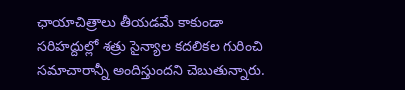ఛాయాచిత్రాలు తీయడమే కాకుండా సరిహద్దుల్లో శత్రు సైన్యాల కదలికల గురించి సమాచారాన్నీ అందిస్తుందని చెబుతున్నారు.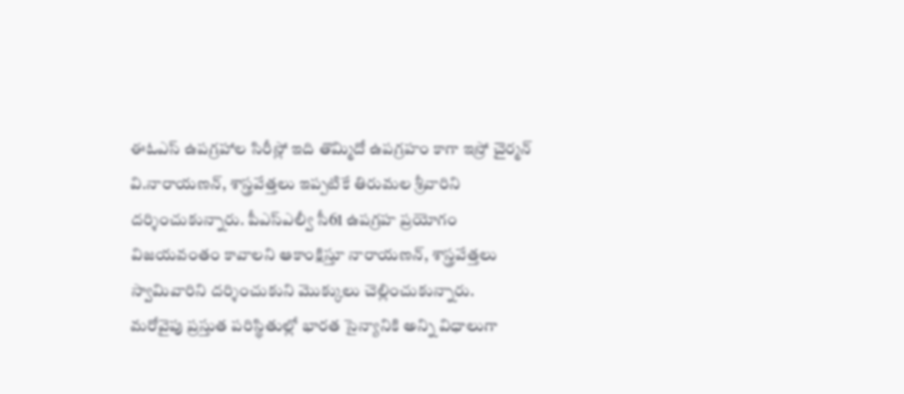ఈఓఎస్ ఉపగ్రహాల సిరీస్లో ఇది తొమ్మిదో ఉపగ్రహం కాగా ఇస్రో చైర్మన్ వి.నారాయణన్, శాస్త్రవేత్తలు ఇప్పటికే తిరుమల శ్రీవారిని దర్శించుకున్నారు. పీఎస్ఎల్వీ సీ61 ఉపగ్రహ ప్రయోగం విజయవంతం కావాలని ఆకాంక్షిస్తూ నారాయణన్, శాస్త్రవేత్తలు స్వామివారిని దర్శించుకుని మొక్కులు చెల్లించుకున్నారు.
మరోవైపు ప్రస్తుత పరిస్థితుల్లో భారత సైన్యానికి అన్ని విధాలుగా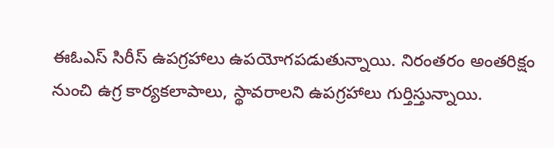ఈఓఎస్ సిరీస్ ఉపగ్రహాలు ఉపయోగపడుతున్నాయి. నిరంతరం అంతరిక్షం నుంచి ఉగ్ర కార్యకలాపాలు, స్థావరాలని ఉపగ్రహాలు గుర్తిస్తున్నాయి.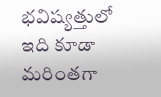భవిష్యత్తులో ఇది కూడా మరింతగా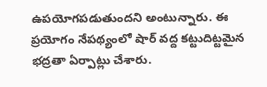ఉపయోగపడుతుందని అంటున్నారు. ఈ ప్రయోగం నేపథ్యంలో షార్ వద్ద కట్టుదిట్టమైన భద్రతా ఏర్పాట్లు చేశారు.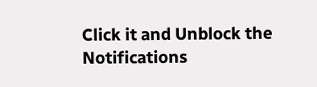Click it and Unblock the Notifications